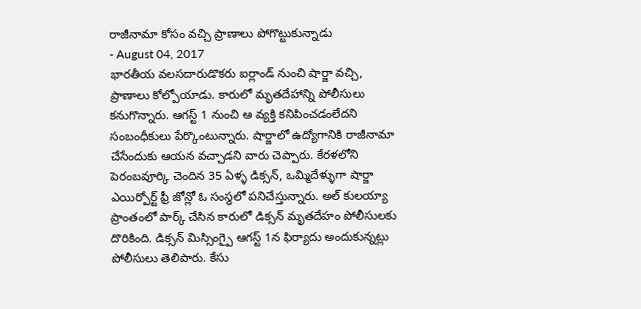రాజీనామా కోసం వచ్చి ప్రాణాలు పోగొట్టుకున్నాడు
- August 04, 2017
భారతీయ వలసదారుడొకరు ఐర్లాండ్ నుంచి షార్జా వచ్చి, ప్రాణాలు కోల్పోయాడు. కారులో మృతదేహాన్ని పోలీసులు కనుగొన్నారు. ఆగస్ట్ 1 నుంచి ఆ వ్యక్తి కనిపించడంలేదని సంబంధీకులు పేర్కొంటున్నారు. షార్జాలో ఉద్యోగానికి రాజీనామా చేసేందుకు ఆయన వచ్చాడని వారు చెప్పారు. కేరళలోని పెరంబవూర్కి చెందిన 35 ఏళ్ళ డిక్సన్, ఒమ్మిదేళ్ళుగా షార్జా ఎయిర్పోర్ట్ ఫ్రీ జోన్లో ఓ సంస్థలో పనిచేస్తున్నారు. అల్ కులయ్యా ప్రాంతంలో పార్క్ చేసిన కారులో డిక్సన్ మృతదేహం పోలీసులకు దొరికింది. డిక్సన్ మిస్సింగ్పై ఆగస్ట్ 1న ఫిర్యాదు అందుకున్నట్లు పోలీసులు తెలిపారు. కేసు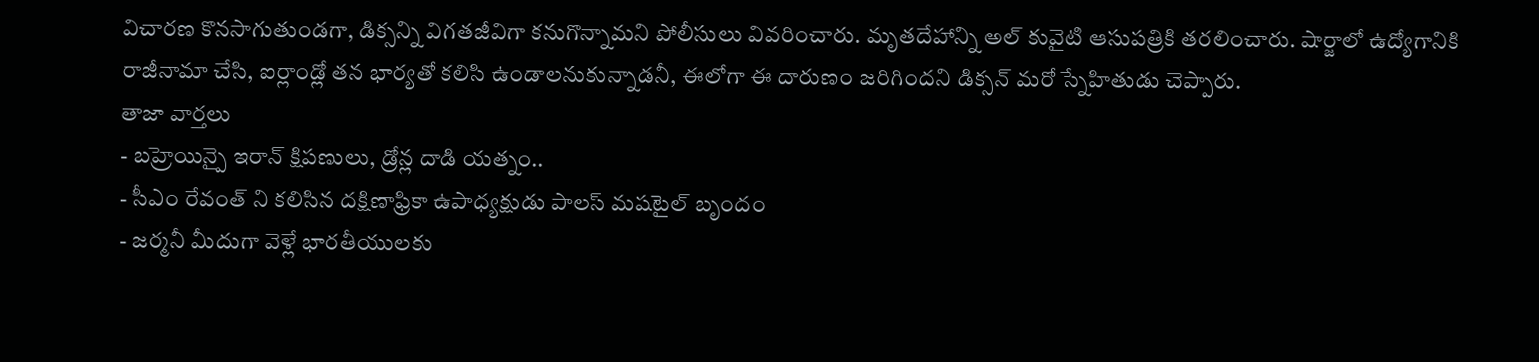విచారణ కొనసాగుతుండగా, డిక్సన్ని విగతజీవిగా కనుగొన్నామని పోలీసులు వివరించారు. మృతదేహాన్ని అల్ కువైటి ఆసుపత్రికి తరలించారు. షార్జాలో ఉద్యోగానికి రాజీనామా చేసి, ఐర్లాండ్లో తన భార్యతో కలిసి ఉండాలనుకున్నాడనీ, ఈలోగా ఈ దారుణం జరిగిందని డిక్సన్ మరో స్నేహితుడు చెప్పారు.
తాజా వార్తలు
- బహ్రెయిన్పై ఇరాన్ క్షిపణులు, డ్రోన్ల దాడి యత్నం..
- సీఎం రేవంత్ ని కలిసిన దక్షిణాఫ్రికా ఉపాధ్యక్షుడు పాలస్ మషటైల్ బృందం
- జర్మనీ మీదుగా వెళ్లే భారతీయులకు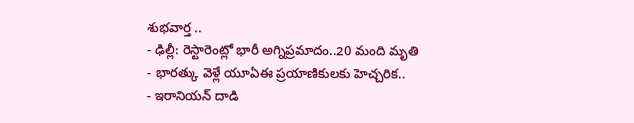శుభవార్త ..
- ఢిల్లీ: రెస్టారెంట్లో భారీ అగ్నిప్రమాదం..20 మంది మృతి
- భారత్కు వెళ్లే యూఏఈ ప్రయాణికులకు హెచ్చరిక..
- ఇరానియన్ దాడి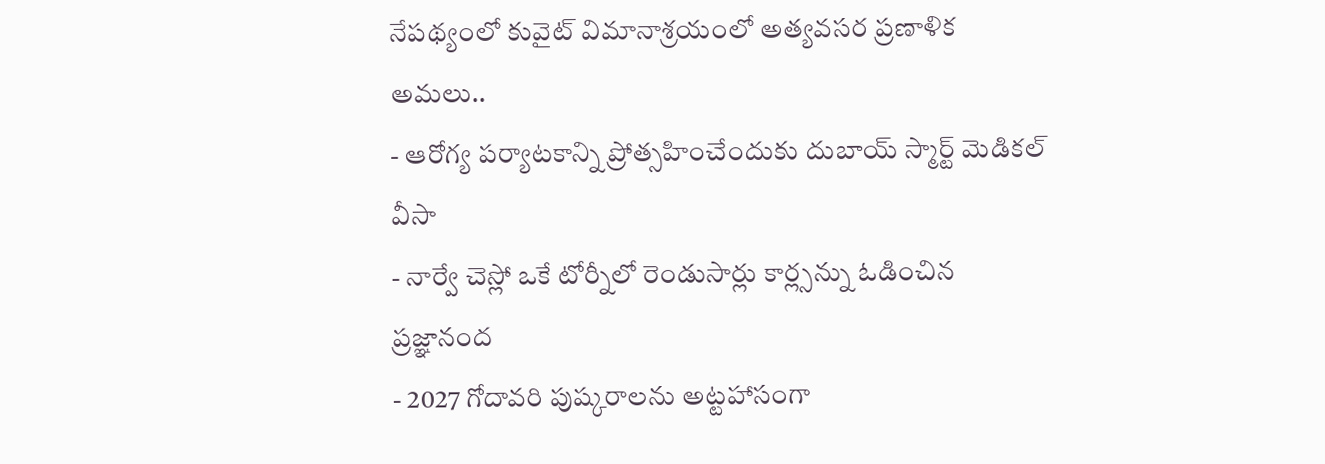నేపథ్యంలో కువైట్ విమానాశ్రయంలో అత్యవసర ప్రణాళిక అమలు..
- ఆరోగ్య పర్యాటకాన్ని ప్రోత్సహించేందుకు దుబాయ్ స్మార్ట్ మెడికల్ వీసా
- నార్వే చెస్లో ఒకే టోర్నీలో రెండుసార్లు కార్ల్సన్ను ఓడించిన ప్రజ్ఞానంద
- 2027 గోదావరి పుష్కరాలను అట్టహాసంగా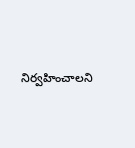నిర్వహించాలని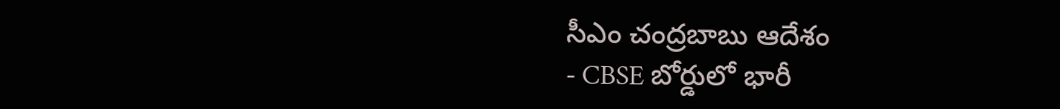సీఎం చంద్రబాబు ఆదేశం
- CBSE బోర్డులో భారీ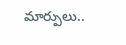మార్పులు..